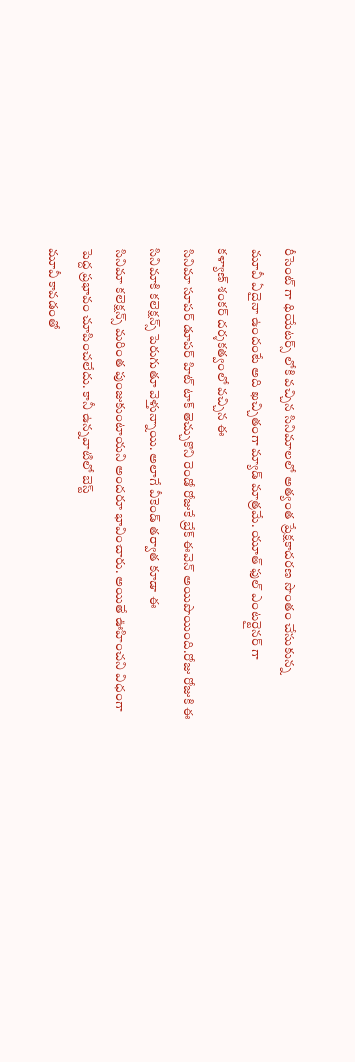రీసెంట్ గా థియేటర్స్ లోకి వచ్చిన సినిమాలలో అత్యంత ప్రేక్షకాదరణ సొంతం చేసుకున్న
మూవీ ఏదైనా ఉందంటే అది ఖచ్చితంగా మ్యాడ్ మాత్రమే. యూత్ ఫుల్ ఎంటర్టైనర్ గా
కళ్యాణ్ శంకర్ దర్శకత్వంలో వచ్చిన ఈ
సినిమా సూపర్ డూపర్ హిట్ టాక్ తెచ్చుకొని రెండో రోజుకే బ్రేక్ ఈవెన్ అయిపొయింది.రోజు రోజుకి ఈ సినిమాకి కలెక్షన్స్ పెరుగుతూ వెళ్తున్నాయి. అలాగే వీకెండ్ తర్వాత కూడా ఈ
సినిమా కలెక్షన్స్ మరింత పుంజుకుంటాయని అందరూ భావించారు. అయితే ఊహించని విధంగా పెద్ద ప్రభావం చూపించలేదు. కానీ ఉన్నవాటిలో బెస్ట్
మూవీ కావడంతో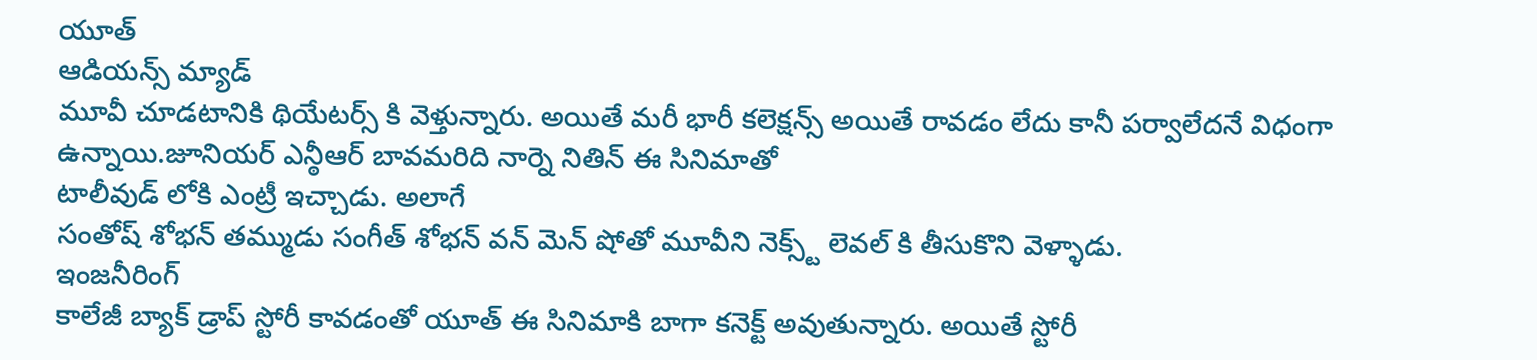యూత్
ఆడియన్స్ మ్యాడ్
మూవీ చూడటానికి థియేటర్స్ కి వెళ్తున్నారు. అయితే మరీ భారీ కలెక్షన్స్ అయితే రావడం లేదు కానీ పర్వాలేదనే విధంగా ఉన్నాయి.జూనియర్ ఎన్ఠీఆర్ బావమరిది నార్నె నితిన్ ఈ సినిమాతో
టాలీవుడ్ లోకి ఎంట్రీ ఇచ్చాడు. అలాగే
సంతోష్ శోభన్ తమ్ముడు సంగీత్ శోభన్ వన్ మెన్ షోతో మూవీని నెక్స్ట్ లెవల్ కి తీసుకొని వెళ్ళాడు.
ఇంజనీరింగ్
కాలేజీ బ్యాక్ డ్రాప్ స్టోరీ కావడంతో యూత్ ఈ సినిమాకి బాగా కనెక్ట్ అవుతున్నారు. అయితే స్టోరీ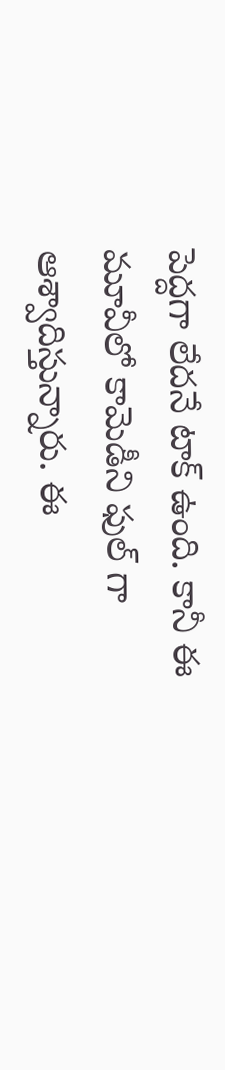పెద్దగా లేదనే టాక్ ఉంది. కానీ ఈ మూవీలో కామెడీని ఫుల్ గా ఆశ్వాదిస్తున్నారు. ఈ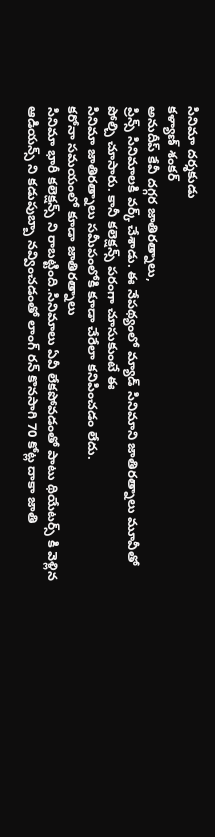సినిమా దర్శకుడు
కళ్యాణ్ శంకర్
అనుదీప్ కేవీ దగ్గర జాతిరత్నాలు,
ప్రిన్స్ సినిమాలకి వర్క్ చేశాడు. ఈ నేపథ్యంలో మ్యాడ్ సినిమాని జాతిరత్నాలు మూవీతో పోల్చి చూసారు. కానీ కలెక్షన్స్ పరంగా చూసుకుంటే ఈ
సినిమా జాతిరత్నాలు సమీపంలోకి కూడా చేరేలా కనిపించడం లేదు.
కరోనా సమయంలో కూడా జాతిరత్నాలు
సినిమా భారీ కలెక్షన్స్ ని రాబట్టింది.సినిమాలు ఏవీ లేకపోవడంతో పాటు థియేటర్స్ కి వెళ్లిన
ఆడియన్స్ ని కడుపుబ్బా నవ్వించడంతో లాంగ్ రన్ కొనసాగి 70 కోట్ల దాకా జాతి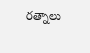రత్నాలు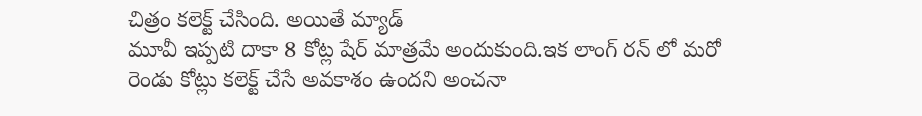చిత్రం కలెక్ట్ చేసింది. అయితే మ్యాడ్
మూవీ ఇప్పటి దాకా 8 కోట్ల షేర్ మాత్రమే అందుకుంది.ఇక లాంగ్ రన్ లో మరో రెండు కోట్లు కలెక్ట్ చేసే అవకాశం ఉందని అంచనా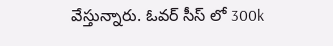వేస్తున్నారు. ఓవర్ సీస్ లో 300k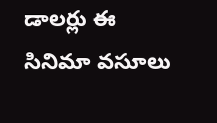డాలర్లు ఈ
సినిమా వసూలు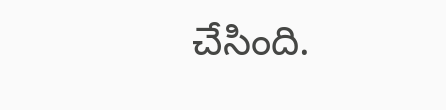చేసింది.